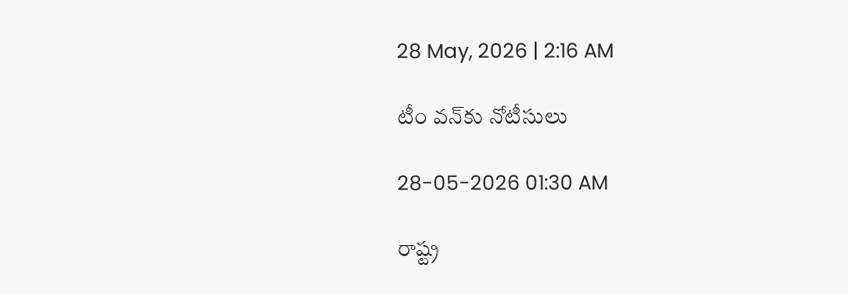28 May, 2026 | 2:16 AM

టీం వన్‌కు నోటీసులు

28-05-2026 01:30 AM

రాష్ట్ర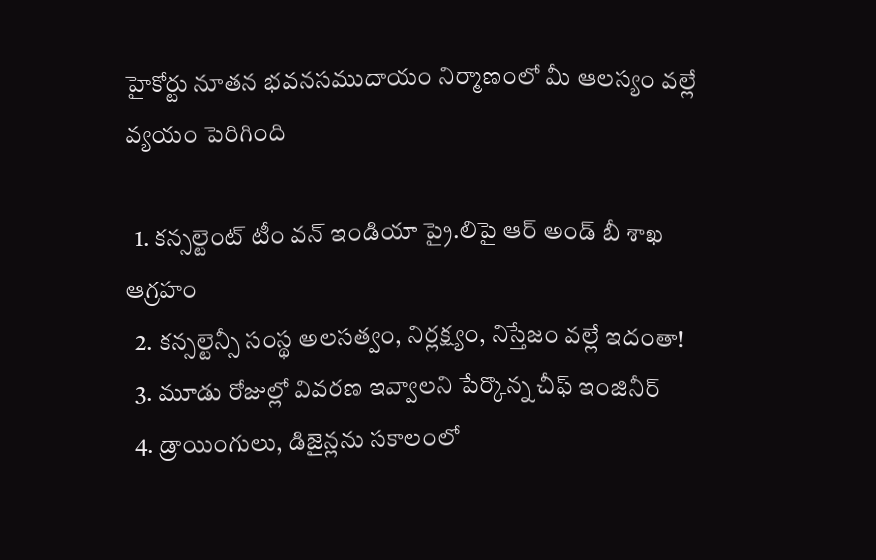హైకోర్టు నూతన భవనసముదాయం నిర్మాణంలో మీ ఆలస్యం వల్లే వ్యయం పెరిగింది

  1. కన్సల్టెంట్ టీం వన్ ఇండియా ప్రై.లిపై ఆర్ అండ్ బీ శాఖ ఆగ్రహం
  2. కన్సల్టెన్సీ సంస్థ అలసత్వం, నిర్లక్ష్యం, నిస్తేజం వల్లే ఇదంతా!
  3. మూడు రోజుల్లో వివరణ ఇవ్వాలని పేర్కొన్న చీఫ్ ఇంజినీర్
  4. డ్రాయింగులు, డిజైన్లను సకాలంలో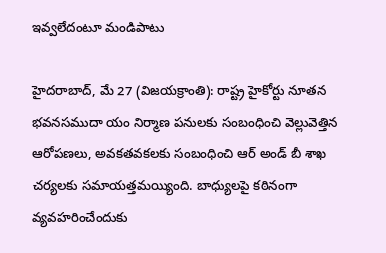ఇవ్వలేదంటూ మండిపాటు

హైదరాబాద్, మే 27 (విజయక్రాంతి): రాష్ట్ర హైకోర్టు నూతన భవనసముదా యం నిర్మాణ పనులకు సంబంధించి వెల్లువెత్తిన ఆరోపణలు, అవకతవకలకు సంబంధించి ఆర్ అండ్ బీ శాఖ చర్యలకు సమాయత్తమయ్యింది. బాధ్యులపై కఠినంగా వ్యవహరించేందుకు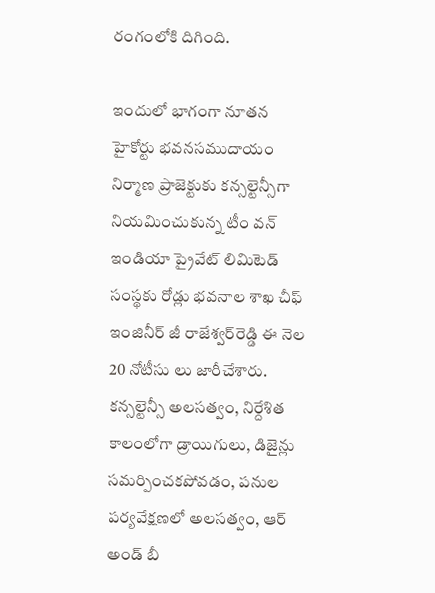రంగంలోకి దిగింది.

ఇందులో భాగంగా నూతన హైకోర్టు భవనసముదాయం నిర్మాణ ప్రాజెక్టుకు కన్సల్టెన్సీగా నియమించుకున్న టీం వన్ ఇండియా ప్రైవేట్ లిమిటెడ్ సంస్థకు రోడ్లు భవనాల శాఖ చీఫ్ ఇంజినీర్ జీ రాజేశ్వర్‌రెడ్డి ఈ నెల 20 నోటీసు లు జారీచేశారు. కన్సల్టెన్సీ అలసత్వం, నిర్దేశిత కాలంలోగా డ్రాయిగులు, డిజైన్లు సమర్పించకపోవడం, పనుల పర్యవేక్షణలో అలసత్వం, ఆర్ అండ్ బీ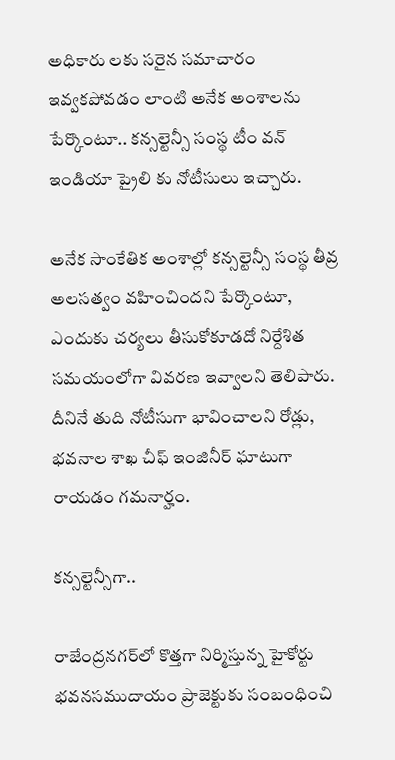అధికారు లకు సరైన సమాచారం ఇవ్వకపోవడం లాంటి అనేక అంశాలను పేర్కొంటూ.. కన్సల్టెన్సీ సంస్థ టీం వన్ ఇండియా ప్రైలి కు నోటీసులు ఇచ్చారు.

అనేక సాంకేతిక అంశాల్లో కన్సల్టెన్సీ సంస్థ తీవ్ర అలసత్వం వహించిందని పేర్కొంటూ, ఎందుకు చర్యలు తీసుకోకూడదో నిర్దేశిత సమయంలోగా వివరణ ఇవ్వాలని తెలిపారు. దీనినే తుది నోటీసుగా భావించాలని రోడ్లు, భవనాల శాఖ చీఫ్ ఇంజినీర్ ఘాటుగా రాయడం గమనార్హం.

కన్సల్టెన్సీగా..

రాజేంద్రనగర్‌లో కొత్తగా నిర్మిస్తున్న హైకోర్టు భవనసముదాయం ప్రాజెక్టుకు సంబంధించి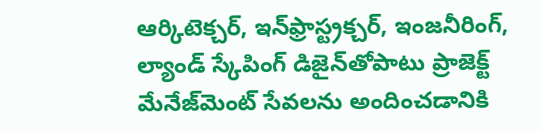ఆర్కిటెక్చర్, ఇన్‌ఫ్రాస్ట్రక్చర్, ఇంజనీరింగ్, ల్యాండ్ స్కేపింగ్ డిజైన్‌తోపాటు ప్రాజెక్ట్ మేనేజ్‌మెంట్ సేవలను అందించడానికి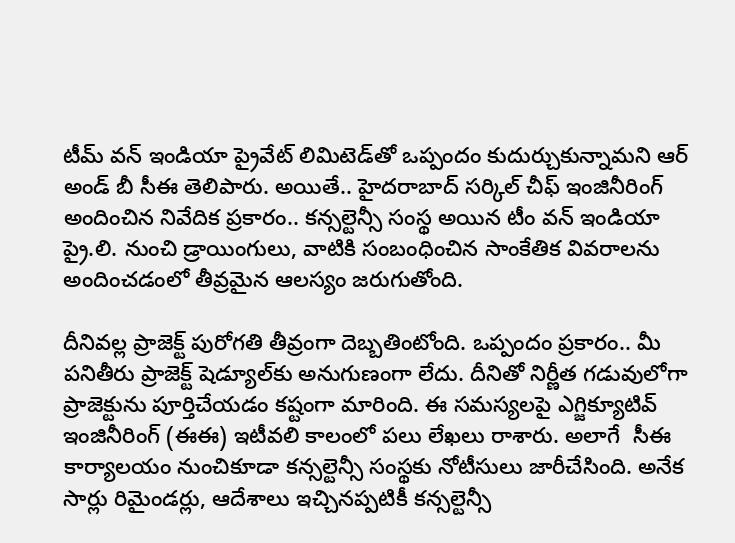టీమ్ వన్ ఇండియా ప్రైవేట్ లిమిటెడ్‌తో ఒప్పందం కుదుర్చుకున్నామని ఆర్ అండ్ బీ సీఈ తెలిపారు. అయితే.. హైదరాబాద్ సర్కిల్ చీఫ్ ఇంజినీరింగ్ అందించిన నివేదిక ప్రకారం.. కన్సల్టెన్సీ సంస్థ అయిన టీం వన్ ఇండియా ప్రై.లి. నుంచి డ్రాయింగులు, వాటికి సంబంధించిన సాంకేతిక వివరాలను అందించడంలో తీవ్రమైన ఆలస్యం జరుగుతోంది.

దీనివల్ల ప్రాజెక్ట్ పురోగతి తీవ్రంగా దెబ్బతింటోంది. ఒప్పందం ప్రకారం.. మీ పనితీరు ప్రాజెక్ట్ షెడ్యూల్‌కు అనుగుణంగా లేదు. దీనితో నిర్ణీత గడువులోగా ప్రాజెక్టును పూర్తిచేయడం కష్టంగా మారింది. ఈ సమస్యలపై ఎగ్జిక్యూటివ్ ఇంజినీరింగ్ (ఈఈ) ఇటీవలి కాలంలో పలు లేఖలు రాశారు. అలాగే  సీఈ కార్యాలయం నుంచికూడా కన్సల్టెన్సీ సంస్థకు నోటీసులు జారీచేసింది. అనేక సార్లు రిమైండర్లు, ఆదేశాలు ఇచ్చినప్పటికీ కన్సల్టెన్సీ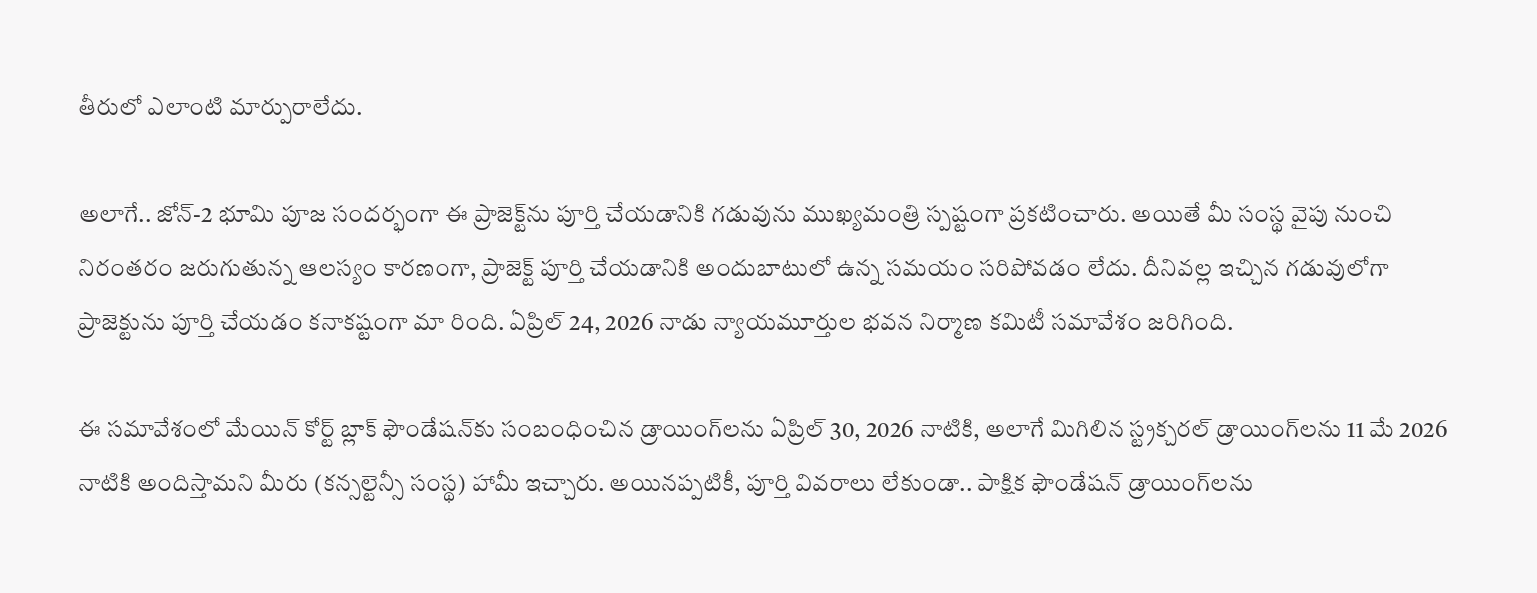తీరులో ఎలాంటి మార్పురాలేదు.

అలాగే.. జోన్-2 భూమి పూజ సందర్భంగా ఈ ప్రాజెక్ట్‌ను పూర్తి చేయడానికి గడువును ముఖ్యమంత్రి స్పష్టంగా ప్రకటించారు. అయితే మీ సంస్థ వైపు నుంచి నిరంతరం జరుగుతున్న ఆలస్యం కారణంగా, ప్రాజెక్ట్ పూర్తి చేయడానికి అందుబాటులో ఉన్న సమయం సరిపోవడం లేదు. దీనివల్ల ఇచ్చిన గడువులోగా ప్రాజెక్టును పూర్తి చేయడం కనాకష్టంగా మా రింది. ఏప్రిల్ 24, 2026 నాడు న్యాయమూర్తుల భవన నిర్మాణ కమిటీ సమావేశం జరిగింది.

ఈ సమావేశంలో మేయిన్ కోర్ట్ బ్లాక్ ఫౌండేషన్‌కు సంబంధించిన డ్రాయింగ్‌లను ఏప్రిల్ 30, 2026 నాటికి, అలాగే మిగిలిన స్ట్రక్చరల్ డ్రాయింగ్‌లను 11 మే 2026 నాటికి అందిస్తామని మీరు (కన్సల్టెన్సీ సంస్థ) హామీ ఇచ్చారు. అయినప్పటికీ, పూర్తి వివరాలు లేకుండా.. పాక్షిక ఫౌండేషన్ డ్రాయింగ్‌లను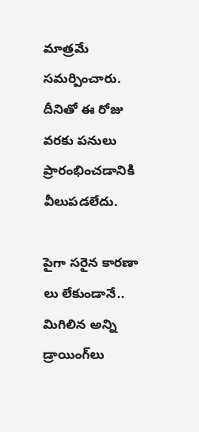మాత్రమే సమర్పించారు. దీనితో ఈ రోజు వరకు పనులు ప్రారంభించడానికి వీలుపడలేదు.

పైగా సరైన కారణా లు లేకుండానే.. మిగిలిన అన్ని డ్రాయింగ్‌లు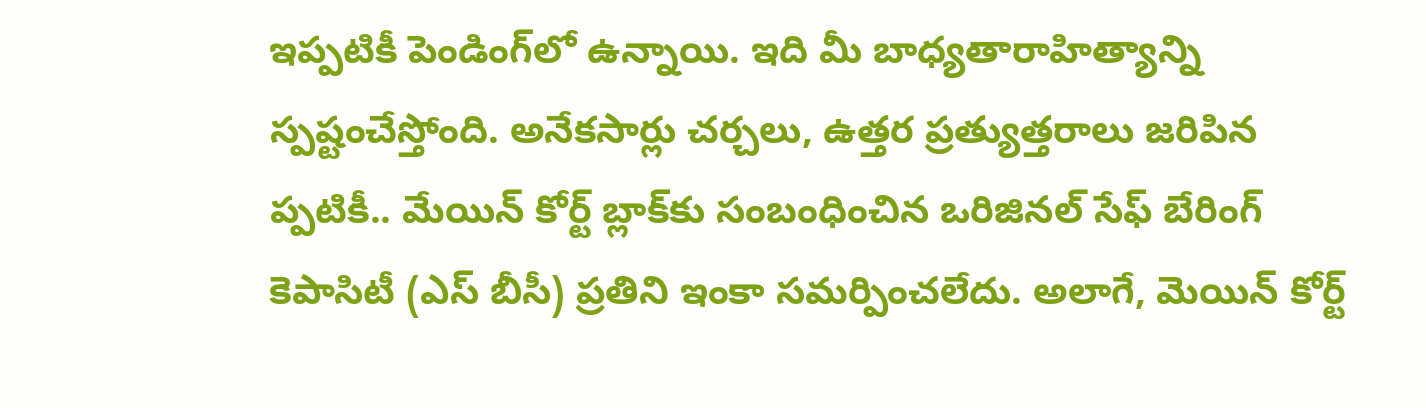ఇప్పటికీ పెండింగ్‌లో ఉన్నాయి. ఇది మీ బాధ్యతారాహిత్యాన్ని స్పష్టంచేస్తోంది. అనేకసార్లు చర్చలు, ఉత్తర ప్రత్యుత్తరాలు జరిపిన ప్పటికీ.. మేయిన్ కోర్ట్ బ్లాక్‌కు సంబంధించిన ఒరిజినల్ సేఫ్ బేరింగ్ కెపాసిటీ (ఎస్ బీసీ) ప్రతిని ఇంకా సమర్పించలేదు. అలాగే, మెయిన్ కోర్ట్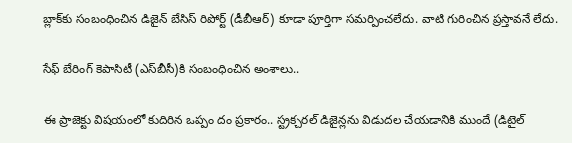బ్లాక్‌కు సంబంధించిన డిజైన్ బేసిస్ రిపోర్ట్ (డీబీఆర్) కూడా పూర్తిగా సమర్పించలేదు. వాటి గురించిన ప్రస్తావనే లేదు.

సేఫ్ బేరింగ్ కెపాసిటీ (ఎస్‌బీసీ)కి సంబంధించిన అంశాలు..

ఈ ప్రాజెక్టు విషయంలో కుదిరిన ఒప్పం దం ప్రకారం.. స్ట్రక్చరల్ డిజైన్లను విడుదల చేయడానికి ముందే (డిటైల్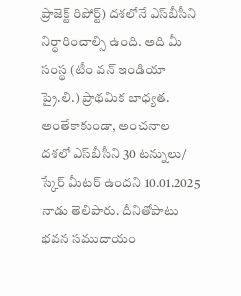ప్రాజెక్ట్ రిపోర్ట్) దశలోనే ఎస్‌బీసీని నిర్ధారించాల్సి ఉంది. అది మీ సంస్థ (టీం వన్ ఇండియా ప్రై.లి.) ప్రాథమిక బాధ్యత. అంతేకాకుండా, అంచనాల దశలో ఎస్‌బీసీని 30 టన్నులు/ స్కేర్ మీటర్ ఉందని 10.01.2025 నాడు తెలిపారు. దీనితోపాటు భవన సముదాయం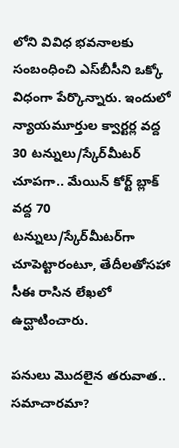లోని వివిధ భవనాలకు సంబంధించి ఎస్‌బీసీని ఒక్కో విధంగా పేర్కొన్నారు. ఇందులో న్యాయమూర్తుల క్వార్టర్ల వద్ద 30 టన్నులు/స్కేర్‌మీటర్ చూపగా.. మేయిన్ కోర్ట్ బ్లాక్ వద్ద 70 టన్నులు/స్కేర్‌మీటర్‌గా చూపెట్టారంటూ, తేదీలతోసహా సీఈ రాసిన లేఖలో ఉద్ఘాటించారు.

పనులు మొదలైన తరువాత.. సమాచారమా?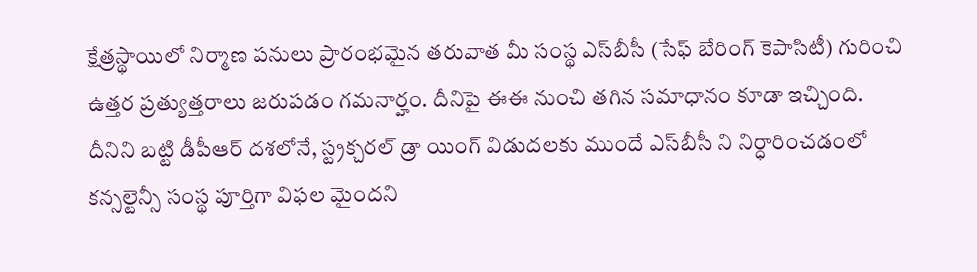క్షేత్రస్థాయిలో నిర్మాణ పనులు ప్రారంభమైన తరువాత మీ సంస్థ ఎస్‌బీసీ (సేఫ్ బేరింగ్ కెపాసిటీ) గురించి ఉత్తర ప్రత్యుత్తరాలు జరుపడం గమనార్హం. దీనిపై ఈఈ నుంచి తగిన సమాధానం కూడా ఇచ్చింది. దీనిని బట్టి డీపీఆర్ దశలోనే, స్ట్రక్చరల్ డ్రా యింగ్ విడుదలకు ముందే ఎస్‌బీసీ ని నిర్ధారించడంలో కన్సల్టెన్సీ సంస్థ పూర్తిగా విఫల మైందని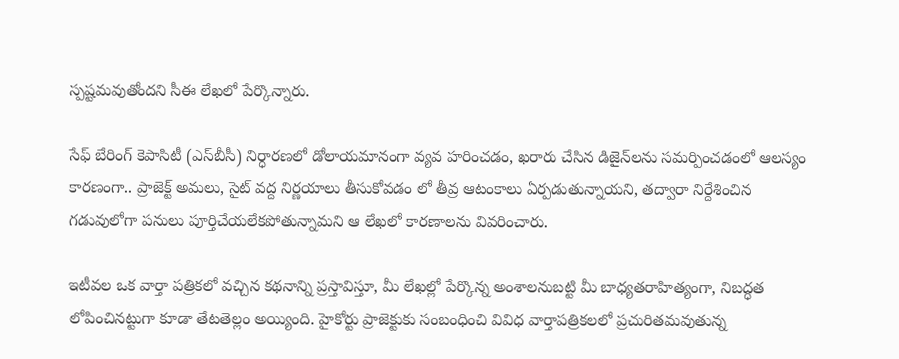స్పష్టమవుతోందని సీఈ లేఖలో పేర్కొన్నారు.

సేఫ్ బేరింగ్ కెపాసిటీ (ఎస్‌బీసీ) నిర్ధారణలో డోలాయమానంగా వ్యవ హరించడం, ఖరారు చేసిన డిజైన్‌లను సమర్పించడంలో ఆలస్యం కారణంగా.. ప్రాజెక్ట్ అమలు, సైట్ వద్ద నిర్ణయాలు తీసుకోవడం లో తీవ్ర ఆటంకాలు ఏర్పడుతున్నాయని, తద్వారా నిర్దేశించిన గడువులోగా పనులు పూర్తిచేయలేకపోతున్నామని ఆ లేఖలో కారణాలను వివరించారు.

ఇటీవల ఒక వార్తా పత్రికలో వచ్చిన కథనాన్ని ప్రస్తావిస్తూ, మీ లేఖల్లో పేర్కొన్న అంశాలనుబట్టి మీ బాధ్యతరాహిత్యంగా, నిబద్ధత లోపించినట్టుగా కూడా తేటతెల్లం అయ్యింది. హైకోర్టు ప్రాజెక్టుకు సంబంధించి వివిధ వార్తాపత్రికలలో ప్రచురితమవుతున్న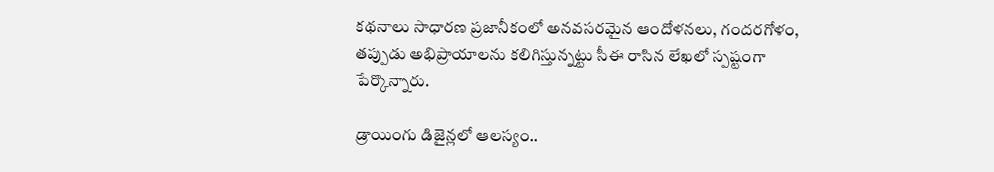కథనాలు సాధారణ ప్రజానీకంలో అనవసరమైన ఆందోళనలు, గందరగోళం, తప్పుడు అభిప్రాయాలను కలిగిస్తున్నట్టు సీఈ రాసిన లేఖలో స్పష్టంగా పేర్కొన్నారు.

డ్రాయింగు డిజైన్లలో ఆలస్యం..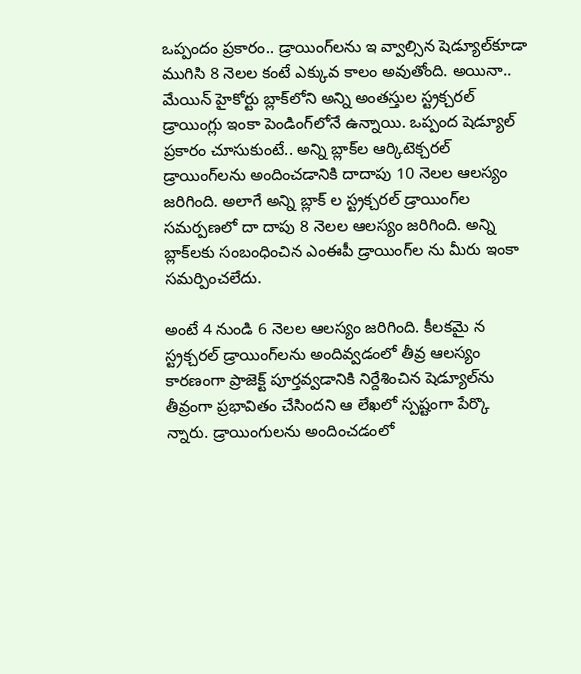ఒప్పందం ప్రకారం.. డ్రాయింగ్‌లను ఇ వ్వాల్సిన షెడ్యూల్‌కూడా ముగిసి 8 నెలల కంటే ఎక్కువ కాలం అవుతోంది. అయినా.. మేయిన్ హైకోర్టు బ్లాక్‌లోని అన్ని అంతస్తుల స్ట్రక్చరల్ డ్రాయింగ్లు ఇంకా పెండింగ్‌లోనే ఉన్నాయి. ఒప్పంద షెడ్యూల్ ప్రకారం చూసుకుంటే.. అన్ని బ్లాక్‌ల ఆర్కిటెక్చరల్ డ్రాయింగ్‌లను అందించడానికి దాదాపు 10 నెలల ఆలస్యం జరిగింది. అలాగే అన్ని బ్లాక్ ల స్ట్రక్చరల్ డ్రాయింగ్‌ల సమర్పణలో దా దాపు 8 నెలల ఆలస్యం జరిగింది. అన్ని బ్లాక్‌లకు సంబంధించిన ఎంఈపీ డ్రాయింగ్‌ల ను మీరు ఇంకా సమర్పించలేదు.

అంటే 4 నుండి 6 నెలల ఆలస్యం జరిగింది. కీలకమై న స్ట్రక్చరల్ డ్రాయింగ్‌లను అందివ్వడంలో తీవ్ర ఆలస్యం కారణంగా ప్రాజెక్ట్ పూర్తవ్వడానికి నిర్దేశించిన షెడ్యూల్‌ను తీవ్రంగా ప్రభావితం చేసిందని ఆ లేఖలో స్పష్టంగా పేర్కొ న్నారు. డ్రాయింగులను అందించడంలో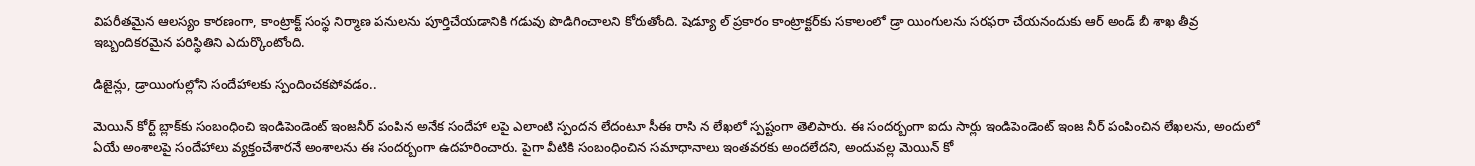విపరీతమైన ఆలస్యం కారణంగా, కాంట్రాక్ట్ సంస్థ నిర్మాణ పనులను పూర్తిచేయడానికి గడువు పొడిగించాలని కోరుతోంది. షెడ్యూ ల్ ప్రకారం కాంట్రాక్టర్‌కు సకాలంలో డ్రా యింగులను సరఫరా చేయనందుకు ఆర్ అండ్ బీ శాఖ తీవ్ర ఇబ్బందికరమైన పరిస్థితిని ఎదుర్కొంటోంది.

డిజైన్లు, డ్రాయింగుల్లోని సందేహాలకు స్పందించకపోవడం..

మెయిన్ కోర్ట్ బ్లాక్‌కు సంబంధించి ఇండిపెండెంట్ ఇంజనీర్ పంపిన అనేక సందేహా లపై ఎలాంటి స్పందన లేదంటూ సీఈ రాసి న లేఖలో స్పష్టంగా తెలిపారు. ఈ సందర్బంగా ఐదు సార్లు ఇండిపెండెంట్ ఇంజ నీర్ పంపించిన లేఖలను, అందులో ఏయే అంశాలపై సందేహాలు వ్యక్తంచేశారనే అంశాలను ఈ సందర్బంగా ఉదహరించారు. పైగా వీటికి సంబంధించిన సమాధానాలు ఇంతవరకు అందలేదని, అందువల్ల మెయిన్ కో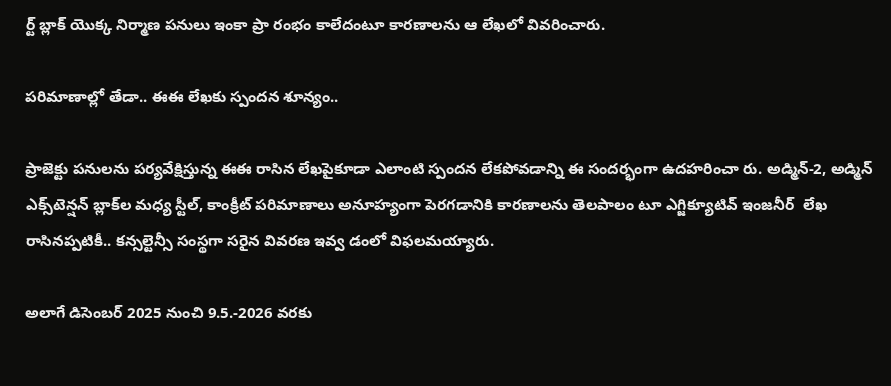ర్ట్ బ్లాక్ యొక్క నిర్మాణ పనులు ఇంకా ప్రా రంభం కాలేదంటూ కారణాలను ఆ లేఖలో వివరించారు.

పరిమాణాల్లో తేడా.. ఈఈ లేఖకు స్పందన శూన్యం..

ప్రాజెక్టు పనులను పర్యవేక్షిస్తున్న ఈఈ రాసిన లేఖపైకూడా ఎలాంటి స్పందన లేకపోవడాన్ని ఈ సందర్భంగా ఉదహరించా రు. అడ్మిన్-2, అడ్మిన్ ఎక్స్‌టెన్షన్ బ్లాక్‌ల మధ్య స్టీల్, కాంక్రీట్ పరిమాణాలు అనూహ్యంగా పెరగడానికి కారణాలను తెలపాలం టూ ఎగ్జిక్యూటివ్ ఇంజనీర్  లేఖ రాసినప్పటికీ.. కన్సల్టెన్సీ సంస్థగా సరైన వివరణ ఇవ్వ డంలో విఫలమయ్యారు.

అలాగే డిసెంబర్ 2025 నుంచి 9.5.-2026 వరకు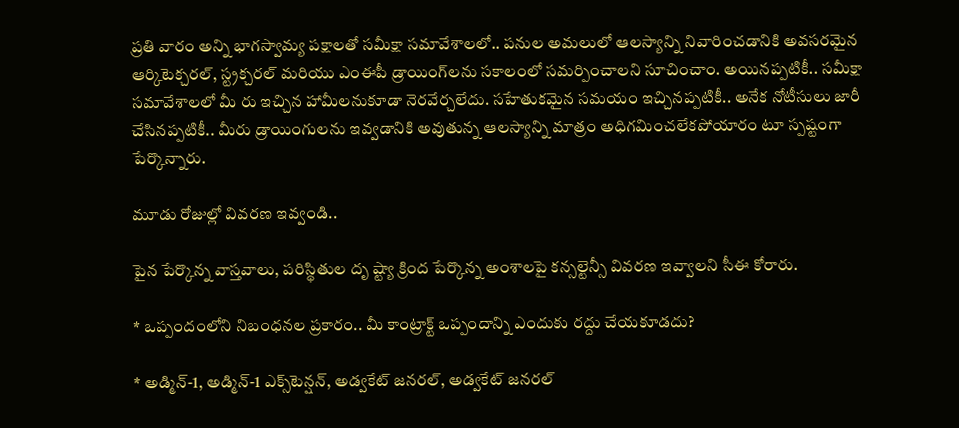ప్రతి వారం అన్ని భాగస్వామ్య పక్షాలతో సమీక్షా సమావేశాలలో.. పనుల అమలులో ఆలస్యాన్ని నివారించడానికి అవసరమైన ఆర్కిటెక్చరల్, స్ట్రక్చరల్ మరియు ఎంఈపీ డ్రాయింగ్‌లను సకాలంలో సమర్పించాలని సూచించాం. అయినప్పటికీ.. సమీక్షా సమావేశాలలో మీ రు ఇచ్చిన హామీలనుకూడా నెరవేర్చలేదు. సహేతుకమైన సమయం ఇచ్చినప్పటికీ.. అనేక నోటీసులు జారీ చేసినప్పటికీ.. మీరు డ్రాయింగులను ఇవ్వడానికి అవుతున్న ఆలస్యాన్ని మాత్రం అధిగమించలేకపోయారం టూ స్పష్టంగా పేర్కొన్నారు.

మూడు రోజుల్లో వివరణ ఇవ్వండి..

పైన పేర్కొన్న వాస్తవాలు, పరిస్థితుల దృ ష్ట్యా క్రింద పేర్కొన్న అంశాలపై కన్సల్టెన్సీ వివరణ ఇవ్వాలని సీఈ కోరారు.

* ఒప్పందంలోని నిబంధనల ప్రకారం.. మీ కాంట్రాక్ట్ ఒప్పందాన్ని ఎందుకు రద్దు చేయకూడదు?

* అడ్మిన్-1, అడ్మిన్-1 ఎక్స్‌టెన్షన్, అడ్వకేట్ జనరల్, అడ్వకేట్ జనరల్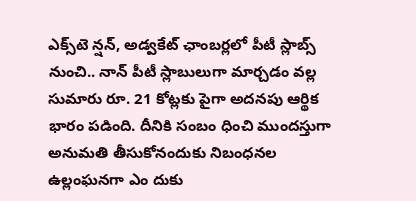ఎక్స్‌టె న్షన్, అడ్వకేట్ ఛాంబర్లలో పీటీ స్లాబ్స్ నుంచి.. నాన్ పీటీ స్లాబులుగా మార్చడం వల్ల సుమారు రూ. 21 కోట్లకు పైగా అదనపు ఆర్థిక భారం పడింది. దీనికి సంబం ధించి ముందస్తుగా అనుమతి తీసుకోనందుకు నిబంధనల ఉల్లంఘనగా ఎం దుకు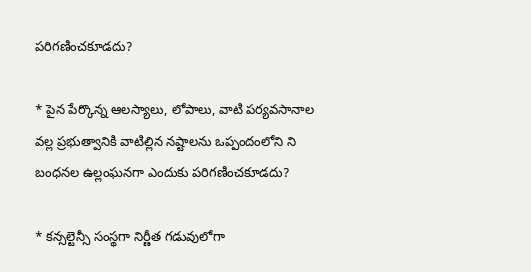పరిగణించకూడదు?

* పైన పేర్కొన్న ఆలస్యాలు, లోపాలు, వాటి పర్యవసానాల వల్ల ప్రభుత్వానికి వాటిల్లిన నష్టాలను ఒప్పందంలోని ని బంధనల ఉల్లంఘనగా ఎందుకు పరిగణించకూడదు?

* కన్సల్టెన్సీ సంస్థగా నిర్ణీత గడువులోగా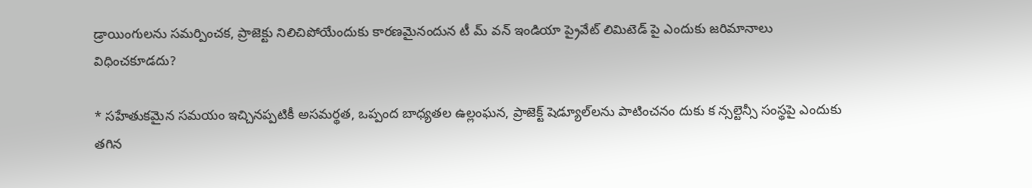డ్రాయింగులను సమర్పించక, ప్రాజెక్టు నిలిచిపోయేందుకు కారణమైనందున టీ మ్ వన్ ఇండియా ప్రైవేట్ లిమిటెడ్ పై ఎందుకు జరిమానాలు విధించకూడదు?

* సహేతుకమైన సమయం ఇచ్చినప్పటికీ అసమర్థత, ఒప్పంద బాధ్యతల ఉల్లంఘన, ప్రాజెక్ట్ షెడ్యూల్‌లను పాటించనం దుకు క న్సల్టెన్సీ సంస్థపై ఎందుకు తగిన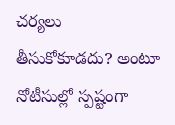చర్యలు తీసుకోకూడదు? అంటూ నోటీసుల్లో స్పష్టంగా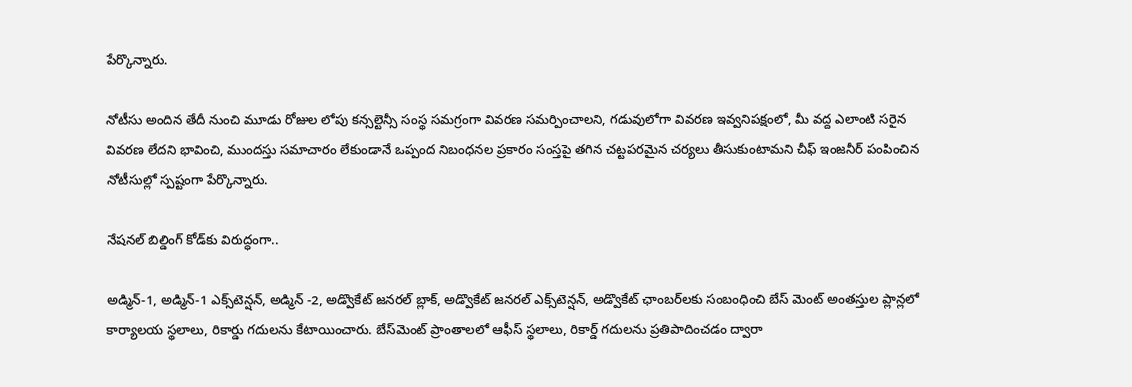పేర్కొన్నారు.

నోటీసు అందిన తేదీ నుంచి మూడు రోజుల లోపు కన్సల్టెన్సీ సంస్థ సమగ్రంగా వివరణ సమర్పించాలని, గడువులోగా వివరణ ఇవ్వనిపక్షంలో, మీ వద్ద ఎలాంటి సరైన వివరణ లేదని భావించి, ముందస్తు సమాచారం లేకుండానే ఒప్పంద నిబంధనల ప్రకారం సంస్తపై తగిన చట్టపరమైన చర్యలు తీసుకుంటామని చీఫ్ ఇంజనీర్ పంపించిన నోటీసుల్లో స్పష్టంగా పేర్కొన్నారు.

నేషనల్ బిల్డింగ్ కోడ్‌కు విరుద్ధంగా..

అడ్మిన్-1, అడ్మిన్-1 ఎక్స్‌టెన్షన్, అడ్మిన్ -2, అడ్వొకేట్ జనరల్ బ్లాక్, అడ్వొకేట్ జనరల్ ఎక్స్‌టెన్షన్, అడ్వొకేట్ ఛాంబర్‌లకు సంబంధించి బేస్ మెంట్ అంతస్తుల ప్లాన్లలో కార్యాలయ స్థలాలు, రికార్డు గదులను కేటాయించారు. బేస్‌మెంట్ ప్రాంతాలలో ఆఫీస్ స్థలాలు, రికార్డ్ గదులను ప్రతిపాదించడం ద్వారా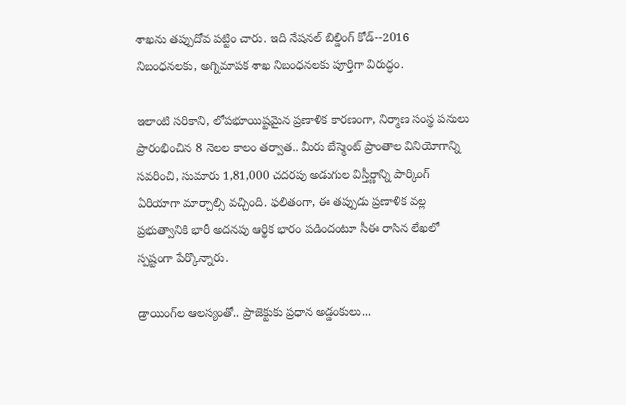శాఖను తప్పుదోవ పట్టిం చారు. ఇది నేషనల్ బిల్డింగ్ కోడ్--2016 నిబంధనలకు, అగ్నిమాపక శాఖ నిబంధనలకు పూర్తిగా విరుద్ధం.

ఇలాంటి సరికాని, లోపభూయిష్టమైన ప్రణాళిక కారణంగా, నిర్మాణ సంస్థ పనులు ప్రారంభించిన 8 నెలల కాలం తర్వాత.. మీరు బేస్మెంట్ ప్రాంతాల వినియోగాన్ని సవరించి, సుమారు 1,81,000 చదరపు అడుగుల విస్తీర్ణాన్ని పార్కింగ్ ఏరియాగా మార్చాల్సి వచ్చింది. ఫలితంగా, ఈ తప్పుడు ప్రణాళిక వల్ల ప్రభుత్వానికి భారీ అదనపు ఆర్థిక భారం పడిందంటూ సీఈ రాసిన లేఖలో స్పష్టంగా పేర్కొన్నారు.

డ్రాయింగ్‌ల ఆలస్యంతో.. ప్రాజెక్టుకు ప్రధాన అడ్డంకులు...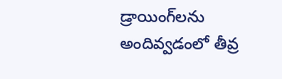డ్రాయింగ్‌లను అందివ్వడంలో తీవ్ర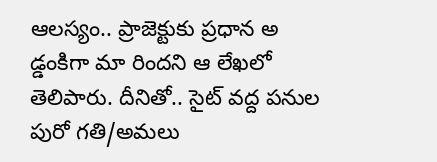ఆలస్యం.. ప్రాజెక్టుకు ప్రధాన అ డ్డంకిగా మా రిందని ఆ లేఖలో తెలిపారు. దీనితో.. సైట్ వద్ద పనుల పురో గతి/అమలు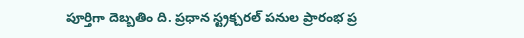పూర్తిగా దెబ్బతిం ది. ప్రధాన స్ట్రక్చరల్ పనుల ప్రారంభ ప్ర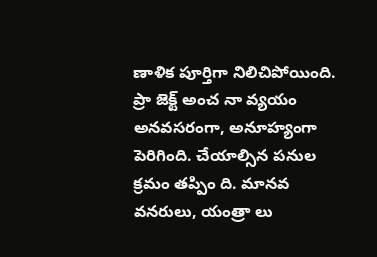ణాళిక పూర్తిగా నిలిచిపోయింది. ప్రా జెక్ట్ అంచ నా వ్యయం అనవసరంగా, అనూహ్యంగా పెరిగింది. చేయాల్సిన పనుల క్రమం తప్పిం ది. మానవ వనరులు, యంత్రా లు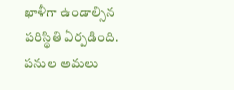ఖాళీగా ఉండాల్సిన పరిస్థితి ఏర్పడింది. పనుల అమలు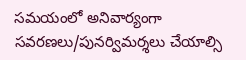సమయంలో అనివార్యంగా సవరణలు/పునర్విమర్శలు చేయాల్సి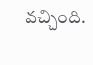వచ్చింది.